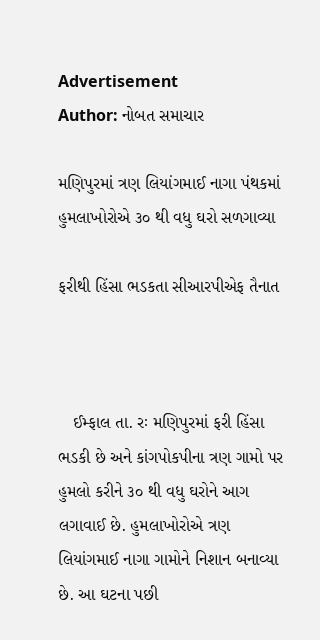Advertisement
Author: નોબત સમાચાર

મણિપુરમાં ત્રણ લિયાંગમાઈ નાગા પંથકમાં હુમલાખોરોએ ૩૦ થી વધુ ઘરો સળગાવ્યા

ફરીથી હિંસા ભડકતા સીઆરપીએફ તૈનાત



   ઈમ્ફાલ તા. રઃ મણિપુરમાં ફરી હિંસા ભડકી છે અને કાંગપોકપીના ત્રણ ગામો પર હુમલો કરીને ૩૦ થી વધુ ઘરોને આગ લગાવાઈ છે. હુમલાખોરોએ ત્રણ લિયાંગમાઈ નાગા ગામોને નિશાન બનાવ્યા છે. આ ઘટના પછી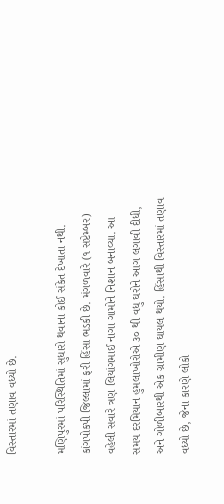વિસ્તારમાં તણાવ વધ્યો છે.

મણિપુરમાં પરિસ્થિતિમાં સુધારો થવાના કોઈ સંકેત દેખાતા નથી. કાંગપોકપી જિલ્લામાં ફરી હિંસા ભડકી છે. મંગળવારે (૧ સપ્ટેમ્બર) વહેલી સવારે ત્રણ લિયાંગમાઈ નાગા ગામોને નિશાન બનાવ્યા. આ સમય દરમિયાન હુમલાખોરોએ ૩૦ થી વધુ ઘરોને આગ લગાવી દીધી, અને ગોળીબારથી એક ગ્રામીણ ઘાયલ થયો. હિંસાથી વિસ્તારમાં તણાવ વધ્યો છે, જેના કારણે લોકો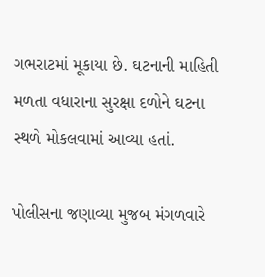ગભરાટમાં મૂકાયા છે. ઘટનાની માહિતી મળતા વધારાના સુરક્ષા દળોને ઘટના સ્થળે મોકલવામાં આવ્યા હતાં.

પોલીસના જણાવ્યા મુજબ મંગળવારે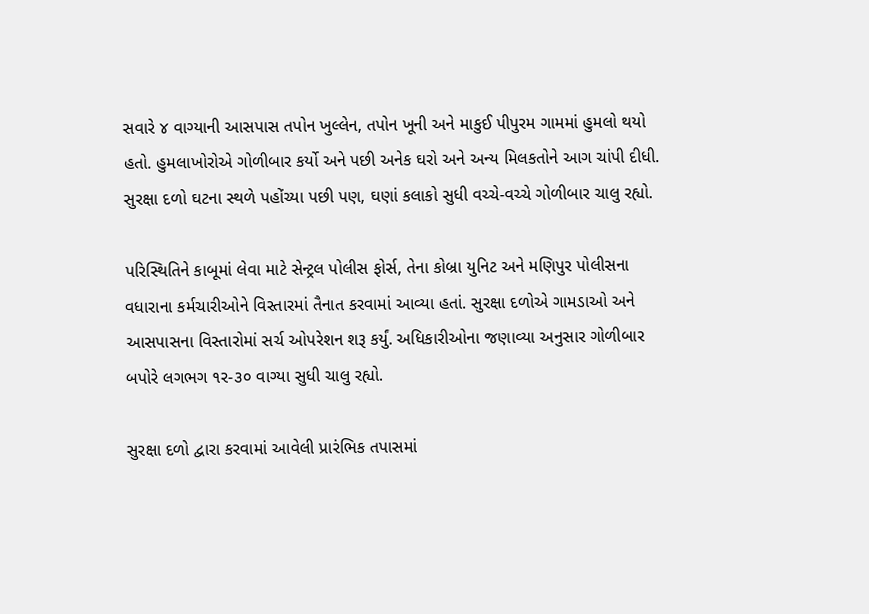સવારે ૪ વાગ્યાની આસપાસ તપોન ખુલ્લેન, તપોન ખૂની અને માકુઈ પીપુરમ ગામમાં હુમલો થયો હતો. હુમલાખોરોએ ગોળીબાર કર્યો અને પછી અનેક ઘરો અને અન્ય મિલકતોને આગ ચાંપી દીધી. સુરક્ષા દળો ઘટના સ્થળે પહોંચ્યા પછી પણ, ઘણાં કલાકો સુધી વચ્ચે-વચ્ચે ગોળીબાર ચાલુ રહ્યો.

પરિસ્થિતિને કાબૂમાં લેવા માટે સેન્ટ્રલ પોલીસ ફોર્સ, તેના કોબ્રા યુનિટ અને મણિપુર પોલીસના વધારાના કર્મચારીઓને વિસ્તારમાં તૈનાત કરવામાં આવ્યા હતાં. સુરક્ષા દળોએ ગામડાઓ અને આસપાસના વિસ્તારોમાં સર્ચ ઓપરેશન શરૂ કર્યું. અધિકારીઓના જણાવ્યા અનુસાર ગોળીબાર બપોરે લગભગ ૧ર-૩૦ વાગ્યા સુધી ચાલુ રહ્યો.

સુરક્ષા દળો દ્વારા કરવામાં આવેલી પ્રારંભિક તપાસમાં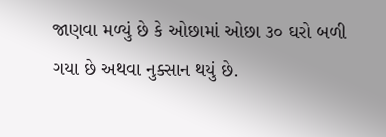જાણવા મળ્યું છે કે ઓછામાં ઓછા ૩૦ ઘરો બળી ગયા છે અથવા નુક્સાન થયું છે.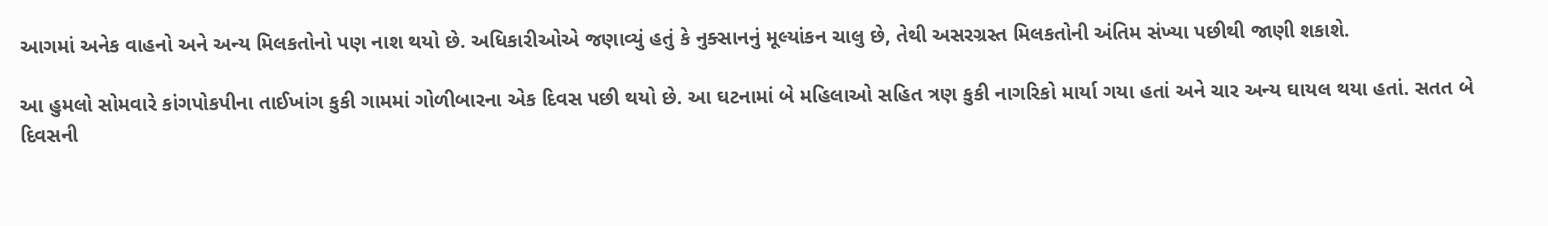આગમાં અનેક વાહનો અને અન્ય મિલકતોનો પણ નાશ થયો છે. અધિકારીઓએ જણાવ્યું હતું કે નુક્સાનનું મૂલ્યાંકન ચાલુ છે, તેથી અસરગ્રસ્ત મિલકતોની અંતિમ સંખ્યા પછીથી જાણી શકાશે.

આ હુમલો સોમવારે કાંગપોકપીના તાઈખાંગ કુકી ગામમાં ગોળીબારના એક દિવસ પછી થયો છે. આ ઘટનામાં બે મહિલાઓ સહિત ત્રણ કુકી નાગરિકો માર્યા ગયા હતાં અને ચાર અન્ય ઘાયલ થયા હતાં. સતત બે દિવસની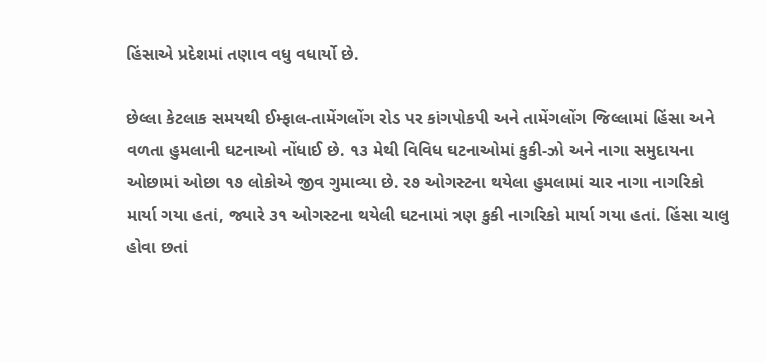હિંસાએ પ્રદેશમાં તણાવ વધુ વધાર્યો છે.

છેલ્લા કેટલાક સમયથી ઈમ્ફાલ-તામેંગલોંગ રોડ પર કાંગપોકપી અને તામેંગલોંગ જિલ્લામાં હિંસા અને વળતા હુમલાની ઘટનાઓ નોંધાઈ છે. ૧૩ મેથી વિવિધ ઘટનાઓમાં કુકી-ઝો અને નાગા સમુદાયના ઓછામાં ઓછા ૧૭ લોકોએ જીવ ગુમાવ્યા છે. ર૭ ઓગસ્ટના થયેલા હુમલામાં ચાર નાગા નાગરિકો માર્યા ગયા હતાં, જ્યારે ૩૧ ઓગસ્ટના થયેલી ઘટનામાં ત્રણ કુકી નાગરિકો માર્યા ગયા હતાં. હિંસા ચાલુ હોવા છતાં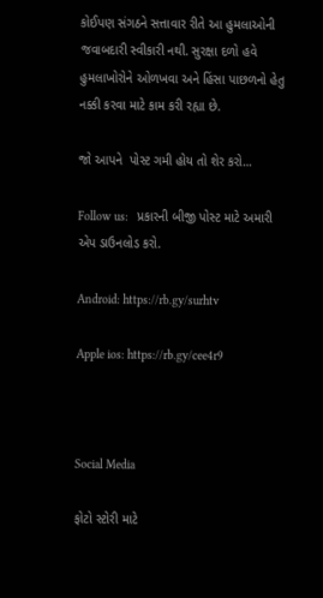કોઈપણ સંગઠને સત્તાવાર રીતે આ હુમલાઓની જવાબદારી સ્વીકારી નથી. સુરક્ષા દળો હવે હુમલાખોરોને ઓળખવા અને હિંસા પાછળનો હેતુ નક્કી કરવા માટે કામ કરી રહ્યા છે.

જો આપને  પોસ્ટ ગમી હોય તો શેર કરો...

Follow us:   પ્રકારની બીજી પોસ્ટ માટે અમારી એપ ડાઉનલોડ કરો.

Android: https://rb.gy/surhtv

Apple ios: https://rb.gy/cee4r9



Social Media

ફોટો સ્ટોરી માટે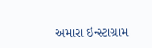અમારા ઇન્સ્ટાગ્રામ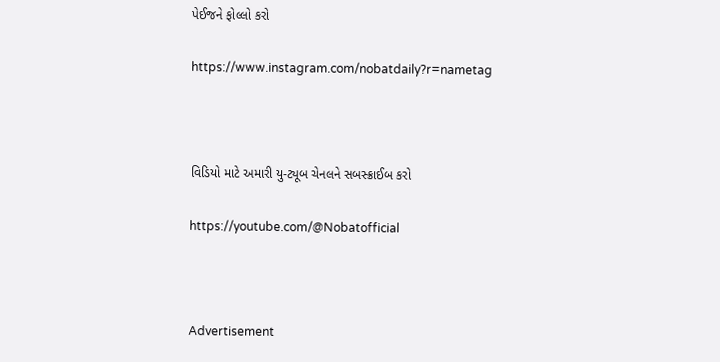પેઈજને ફોલ્લો કરો

https://www.instagram.com/nobatdaily?r=nametag



વિડિયો માટે અમારી યુ-ટ્યૂબ ચેનલને સબસ્ક્રાઈબ કરો

https://youtube.com/@Nobatofficial



Advertisement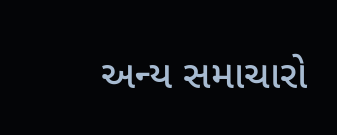અન્ય સમાચારો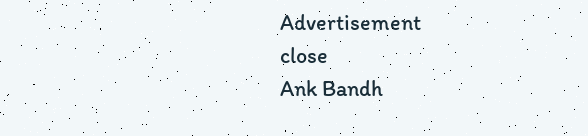Advertisement
close
Ank Bandh